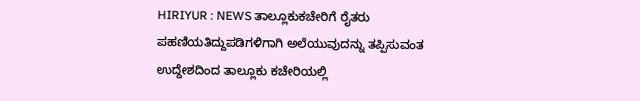HIRIYUR : NEWS ತಾಲ್ಲೂಕುಕಚೇರಿಗೆ ರೈತರು ಪಹಣಿಯತಿದ್ದುಪಡಿಗಳಿಗಾಗಿ ಅಲೆಯುವುದನ್ನು ತಪ್ಪಿಸುವಂತ ಉದ್ದೇಶದಿಂದ ತಾಲ್ಲೂಕು ಕಚೇರಿಯಲ್ಲಿ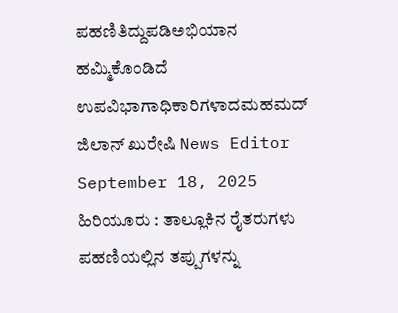ಪಹಣಿತಿದ್ದುಪಡಿಅಭಿಯಾನ ಹಮ್ಮಿಕೊಂಡಿದೆ ಉಪವಿಭಾಗಾಧಿಕಾರಿಗಳಾದಮಹಮದ್ ಜಿಲಾನ್ ಖುರೇಷಿ News Editor September 18, 2025 ಹಿರಿಯೂರು : ತಾಲ್ಲೂಕಿನ ರೈತರುಗಳು ಪಹಣಿಯಲ್ಲಿನ ತಪ್ಪುಗಳನ್ನು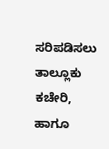ಸರಿಪಡಿಸಲು ತಾಲ್ಲೂಕು ಕಚೇರಿ, ಹಾಗೂ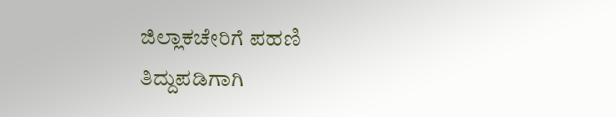ಜಿಲ್ಲಾಕಚೇರಿಗೆ ಪಹಣಿ ತಿದ್ದುಪಡಿಗಾಗಿ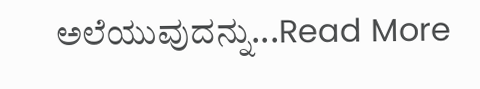ಅಲೆಯುವುದನ್ನು...Read More